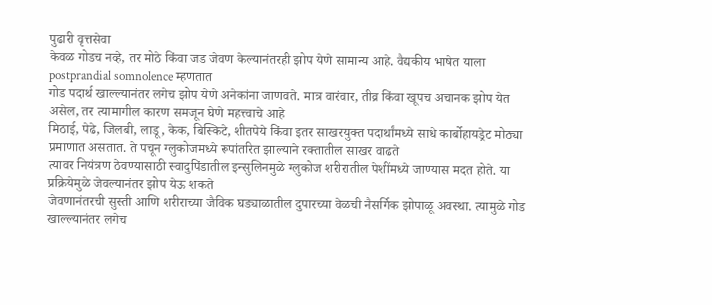पुढारी वृत्तसेवा
केवळ गोडच नव्हे, तर मोठे किंवा जड जेवण केल्यानंतरही झोप येणे सामान्य आहे. वैद्यकीय भाषेत याला postprandial somnolence म्हणतात
गोड पदार्थ खाल्ल्यानंतर लगेच झोप येणे अनेकांना जाणवते. मात्र वारंवार, तीव्र किंवा खूपच अचानक झोप येत असेल, तर त्यामागील कारण समजून घेणे महत्त्वाचे आहे
मिठाई, पेढे, जिलबी, लाडू, केक, बिस्किटे, शीतपेये किंवा इतर साखरयुक्त पदार्थांमध्ये साधे कार्बोहायड्रेट मोठ्या प्रमाणात असतात. ते पचून ग्लुकोजमध्ये रूपांतरित झाल्याने रक्तातील साखर वाढते
त्यावर नियंत्रण ठेवण्यासाठी स्वादुपिंडातील इन्सुलिनमुळे ग्लुकोज शरीरातील पेशींमध्ये जाण्यास मदत होते. या प्रक्रियेमुळे जेवल्यानंतर झोप येऊ शकते
जेवणानंतरची सुस्ती आणि शरीराच्या जैविक घड्याळातील दुपारच्या वेळची नैसर्गिक झोपाळू अवस्था. त्यामुळे गोड खाल्ल्यानंतर लगेच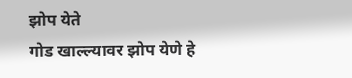झोप येते
गोड खाल्ल्यावर झोप येणे हे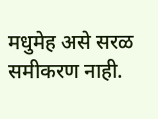मधुमेह असे सरळ समीकरण नाही.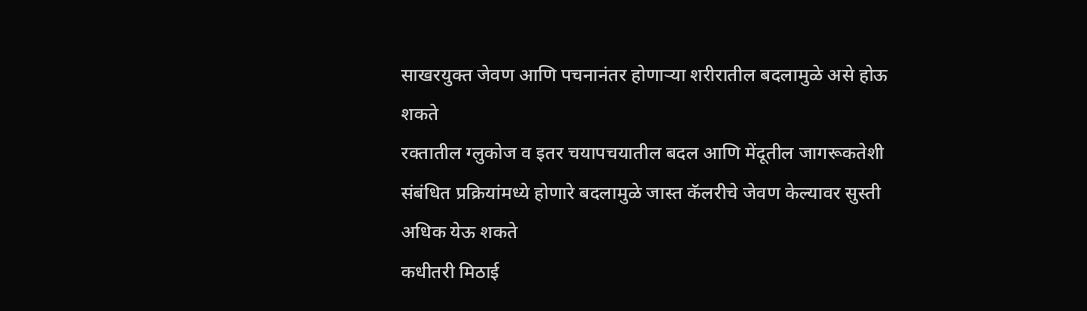साखरयुक्त जेवण आणि पचनानंतर होणाऱ्या शरीरातील बदलामुळे असे होऊ शकते
रक्तातील ग्लुकोज व इतर चयापचयातील बदल आणि मेंदूतील जागरूकतेशी संबंधित प्रक्रियांमध्ये होणारे बदलामुळे जास्त कॅलरीचे जेवण केल्यावर सुस्ती अधिक येऊ शकते
कधीतरी मिठाई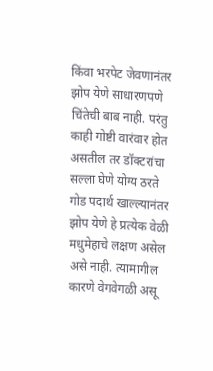किंवा भरपेट जेवणानंतर झोप येणे साधारणपणे चिंतेची बाब नाही. परंतु काही गोष्टी वारंवार होत असतील तर डॉक्टरांचा सल्ला घेणे योग्य ठरते
गोड पदार्थ खाल्ल्यानंतर झोप येणे हे प्रत्येक वेळी मधुमेहाचे लक्षण असेल असे नाही. त्यामागील कारणे वेगवेगळी असू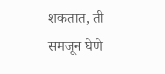शकतात, ती समजून घेणे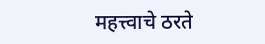महत्त्वाचे ठरते